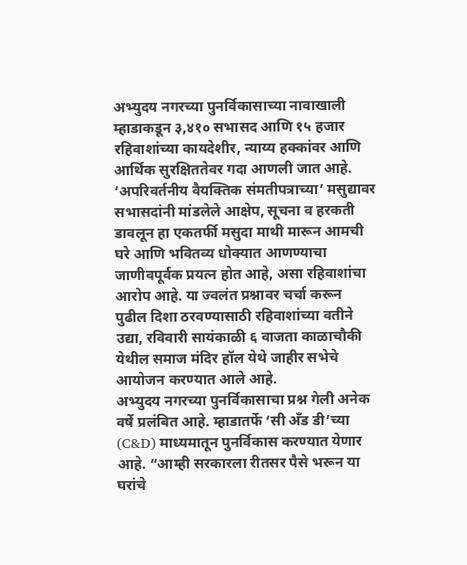अभ्युदय नगरच्या पुनर्विकासाच्या नावाखाली म्हाडाकडून ३,४१० सभासद आणि १५ हजार रहिवाशांच्या कायदेशीर, न्याय्य हक्कांवर आणि आर्थिक सुरक्षिततेवर गदा आणली जात आहे. ‘अपरिवर्तनीय वैयक्तिक संमतीपत्राच्या’ मसुद्यावर सभासदांनी मांडलेले आक्षेप, सूचना व हरकती डावलून हा एकतर्फी मसुदा माथी मारून आमची घरे आणि भवितव्य धोक्यात आणण्याचा जाणीवपूर्वक प्रयत्न होत आहे, असा रहिवाशांचा आरोप आहे. या ज्वलंत प्रश्नावर चर्चा करून पुढील दिशा ठरवण्यासाठी रहिवाशांच्या वतीने उद्या, रविवारी सायंकाळी ६ वाजता काळाचौकी येथील समाज मंदिर हॉल येथे जाहीर सभेचे आयोजन करण्यात आले आहे.
अभ्युदय नगरच्या पुनर्विकासाचा प्रश्न गेली अनेक वर्षे प्रलंबित आहे. म्हाडातर्फे ‘सी अँड डी’च्या (C&D) माध्यमातून पुनर्विकास करण्यात येणार आहे. “आम्ही सरकारला रीतसर पैसे भरून या घरांचे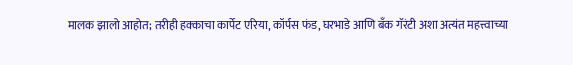मालक झालो आहोत; तरीही हक्काचा कार्पेट एरिया, कॉर्पस फंड, घरभाडे आणि बँक गॅरंटी अशा अत्यंत महत्त्वाच्या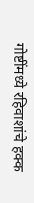गोष्टींमध्ये रहिवाशांचे हक्क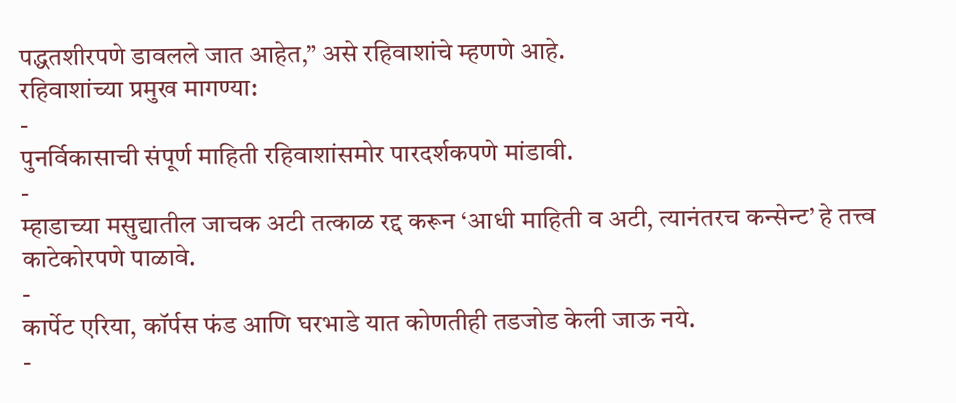पद्धतशीरपणे डावलले जात आहेत,” असे रहिवाशांचे म्हणणे आहे.
रहिवाशांच्या प्रमुख मागण्या:
-
पुनर्विकासाची संपूर्ण माहिती रहिवाशांसमोर पारदर्शकपणे मांडावी.
-
म्हाडाच्या मसुद्यातील जाचक अटी तत्काळ रद्द करून ‘आधी माहिती व अटी, त्यानंतरच कन्सेन्ट’ हे तत्त्व काटेकोरपणे पाळावे.
-
कार्पेट एरिया, कॉर्पस फंड आणि घरभाडे यात कोणतीही तडजोड केली जाऊ नये.
-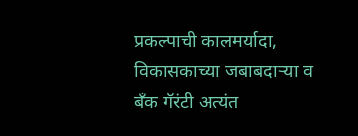प्रकल्पाची कालमर्यादा, विकासकाच्या जबाबदाऱ्या व बँक गॅरंटी अत्यंत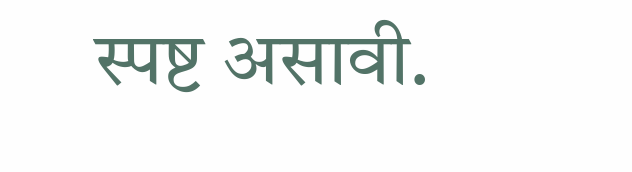स्पष्ट असावी.